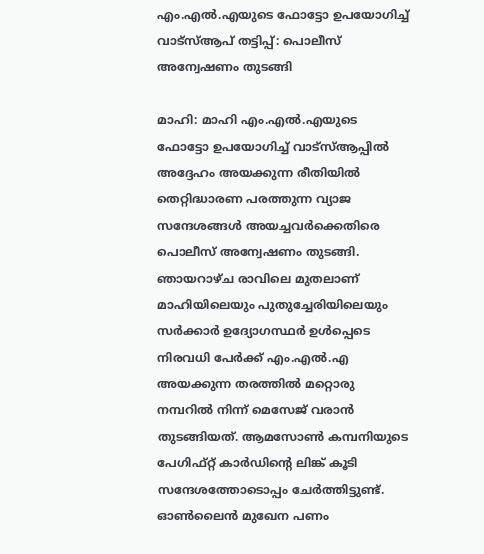എം.എൽ.എയുടെ ഫോട്ടോ ഉപയോഗിച്ച് വാട്സ്ആപ് തട്ടിപ്പ്: പൊലീസ് അന്വേഷണം തുടങ്ങി

മാഹി: മാഹി എം.എൽ.എയുടെ ഫോട്ടോ ഉപയോഗിച്ച് വാട്സ്ആപ്പിൽ അദ്ദേഹം അയക്കുന്ന രീതിയിൽ തെറ്റിദ്ധാരണ പരത്തുന്ന വ്യാജ സന്ദേശങ്ങൾ അയച്ചവർക്കെതിരെ പൊലീസ് അന്വേഷണം തുടങ്ങി. ഞായറാഴ്ച രാവിലെ മുതലാണ് മാഹിയിലെയും പുതുച്ചേരിയിലെയും സർക്കാർ ഉദ്യോഗസ്ഥർ ഉൾപ്പെടെ നിരവധി പേർക്ക് എം.എൽ.എ അയക്കുന്ന തരത്തിൽ മറ്റൊരു നമ്പറിൽ നിന്ന് മെസേജ് വരാൻ തുടങ്ങിയത്. ആമസോൺ കമ്പനിയുടെ പേഗിഫ്റ്റ് കാർഡിന്റെ ലിങ്ക് കൂടി സന്ദേശത്തോടൊപ്പം ചേർത്തിട്ടുണ്ട്. ഓൺലൈൻ മുഖേന പണം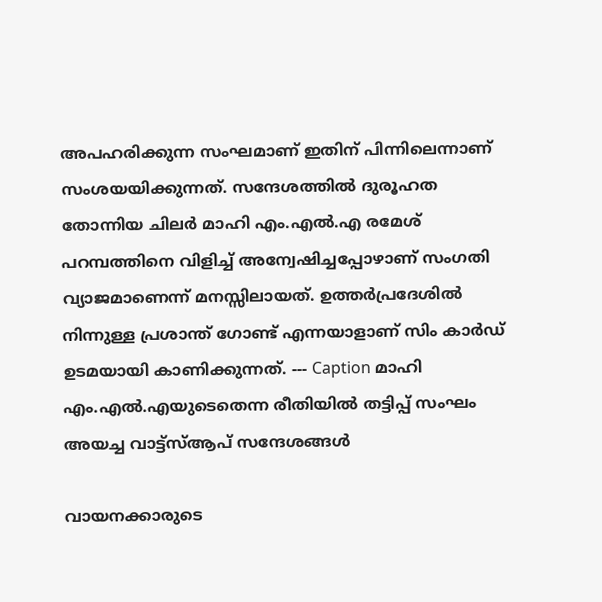അപഹരിക്കുന്ന സംഘമാണ് ഇതിന് പിന്നിലെന്നാണ് സംശയയിക്കുന്നത്. സന്ദേശത്തിൽ ദുരൂഹത തോന്നിയ ചിലർ മാഹി എം.എൽ.എ രമേശ് പറമ്പത്തിനെ വിളിച്ച് അന്വേഷിച്ചപ്പോഴാണ് സംഗതി വ്യാജമാണെന്ന് മനസ്സിലായത്. ഉത്തർപ്രദേശിൽ നിന്നുള്ള പ്രശാന്ത് ഗോണ്ട് എന്നയാളാണ് സിം കാർഡ് ഉടമയായി കാണിക്കുന്നത്. --- Caption മാഹി എം.എൽ.എയുടെതെന്ന രീതിയിൽ തട്ടിപ്പ് സംഘം അയച്ച വാട്ട്സ്ആപ് സന്ദേശങ്ങൾ

വായനക്കാരുടെ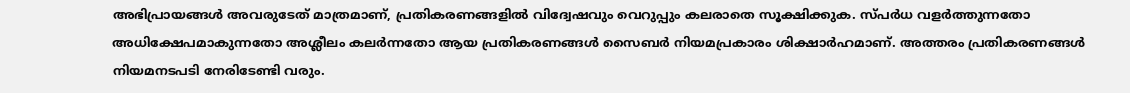അഭിപ്രായങ്ങള്‍ അവരുടേത് മാത്രമാണ്, പ്രതികരണങ്ങളിൽ വിദ്വേഷവും വെറുപ്പും കലരാതെ സൂക്ഷിക്കുക. സ്പർധ വളർത്തുന്നതോ അധിക്ഷേപമാകുന്നതോ അശ്ലീലം കലർന്നതോ ആയ പ്രതികരണങ്ങൾ സൈബർ നിയമപ്രകാരം ശിക്ഷാർഹമാണ്. അത്തരം പ്രതികരണങ്ങൾ നിയമനടപടി നേരിടേണ്ടി വരും.